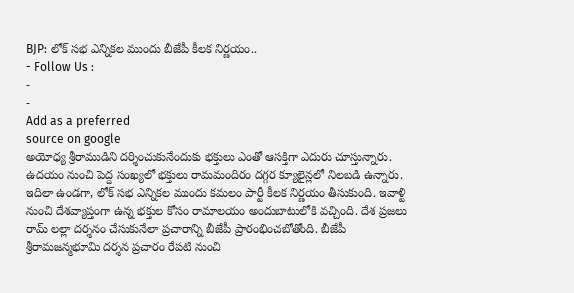BJP: లోక్ సభ ఎన్నికల ముందు బీజేపీ కీలక నిర్ణయం..
- Follow Us :
-
-
Add as a preferred
source on google
అయోధ్య శ్రీరాముడిని దర్శించుకునేందుకు భక్తులు ఎంతో ఆసక్తిగా ఎదురు చూస్తున్నారు. ఉదయం నుంచి పెద్ద సంఖ్యలో భక్తులు రామమందిరం దగ్గర క్యూలైన్లలో నిలబడి ఉన్నారు. ఇదిలా ఉండగా, లోక్ సభ ఎన్నికల ముందు కమలం పార్టీ కీలక నిర్ణయం తీసుకుంది. ఇవాళ్టి నుంచి దేశవ్యాప్తంగా ఉన్న భక్తుల కోసం రామాలయం అందుబాటులోకి వచ్చింది. దేశ ప్రజలు రామ్ లల్లా దర్శనం చేసుకునేలా ప్రచారాన్ని బీజేపీ ప్రారంభించబోతోంది. బీజేపీ శ్రీరామజన్మభూమి దర్శన ప్రచారం రేపటి నుంచి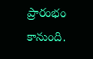ప్రారంభం కానుంది.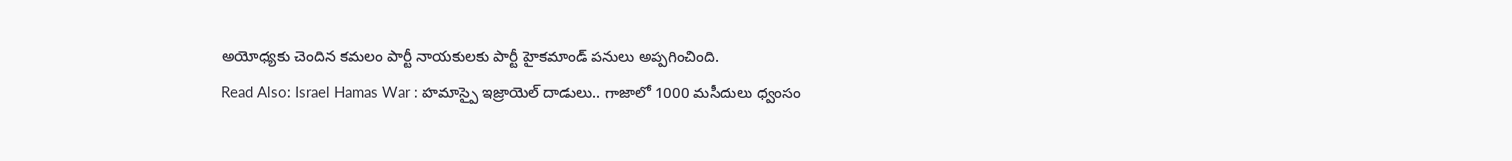అయోధ్యకు చెందిన కమలం పార్టీ నాయకులకు పార్టీ హైకమాండ్ పనులు అప్పగించింది.
Read Also: Israel Hamas War : హమాస్పై ఇజ్రాయెల్ దాడులు.. గాజాలో 1000 మసీదులు ధ్వంసం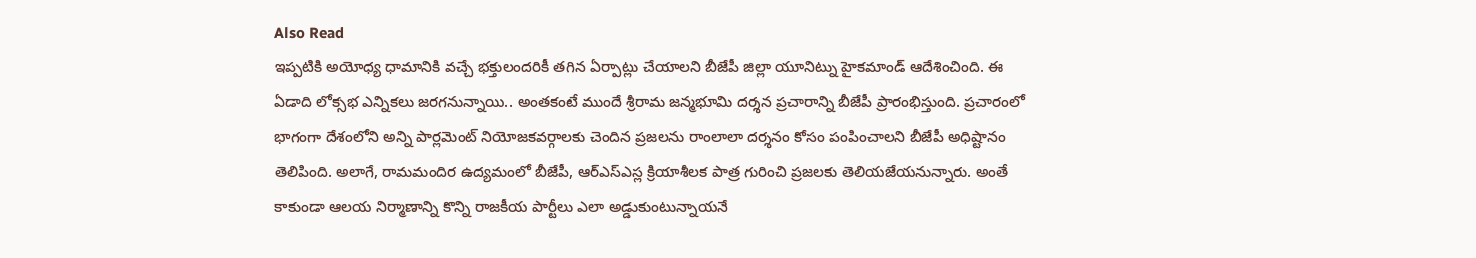Also Read
ఇప్పటికి అయోధ్య ధామానికి వచ్చే భక్తులందరికీ తగిన ఏర్పాట్లు చేయాలని బీజేపీ జిల్లా యూనిట్ను హైకమాండ్ ఆదేశించింది. ఈ ఏడాది లోక్సభ ఎన్నికలు జరగనున్నాయి.. అంతకంటే ముందే శ్రీరామ జన్మభూమి దర్శన ప్రచారాన్ని బీజేపీ ప్రారంభిస్తుంది. ప్రచారంలో భాగంగా దేశంలోని అన్ని పార్లమెంట్ నియోజకవర్గాలకు చెందిన ప్రజలను రాంలాలా దర్శనం కోసం పంపించాలని బీజేపీ అధిష్టానం తెలిపింది. అలాగే, రామమందిర ఉద్యమంలో బీజేపీ, ఆర్ఎస్ఎస్ల క్రియాశీలక పాత్ర గురించి ప్రజలకు తెలియజేయనున్నారు. అంతే కాకుండా ఆలయ నిర్మాణాన్ని కొన్ని రాజకీయ పార్టీలు ఎలా అడ్డుకుంటున్నాయనే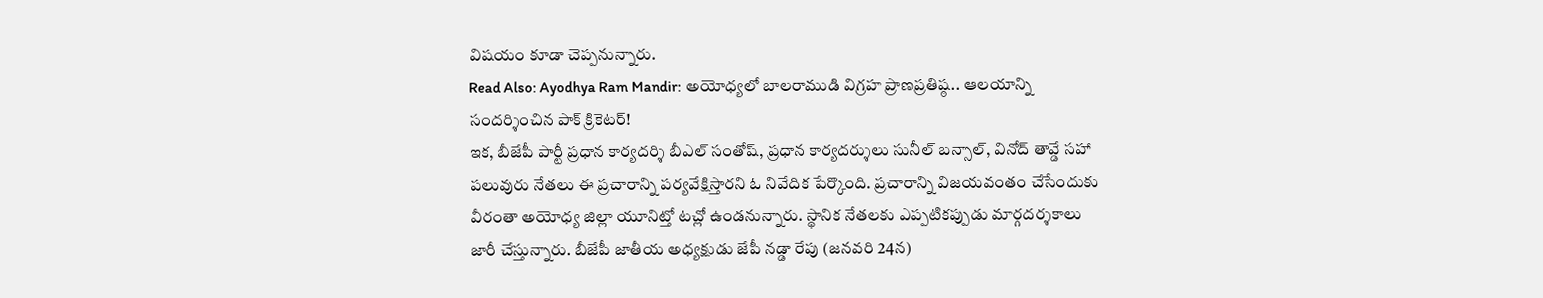విషయం కూడా చెప్పనున్నారు.
Read Also: Ayodhya Ram Mandir: అయోధ్యలో బాలరాముడి విగ్రహ ప్రాణప్రతిష్ఠ.. ఆలయాన్ని సందర్శించిన పాక్ క్రికెటర్!
ఇక, బీజేపీ పార్టీ ప్రధాన కార్యదర్శి బీఎల్ సంతోష్, ప్రధాన కార్యదర్శులు సునీల్ బన్సాల్, వినోద్ తావ్డే సహా పలువురు నేతలు ఈ ప్రచారాన్ని పర్యవేక్షిస్తారని ఓ నివేదిక పేర్కొంది. ప్రచారాన్ని విజయవంతం చేసేందుకు వీరంతా అయోధ్య జిల్లా యూనిట్తో టచ్లో ఉండనున్నారు. స్థానిక నేతలకు ఎప్పటికప్పుడు మార్గదర్శకాలు జారీ చేస్తున్నారు. బీజేపీ జాతీయ అధ్యక్షుడు జేపీ నడ్డా రేపు (జనవరి 24న)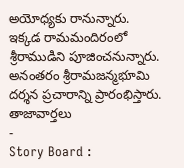అయోధ్యకు రానున్నారు. ఇక్కడ రామమందిరంలో శ్రీరాముడిని పూజించనున్నారు. అనంతరం శ్రీరామజన్మభూమి దర్శన ప్రచారాన్ని ప్రారంభిస్తారు.
తాజావార్తలు
-
Story Board :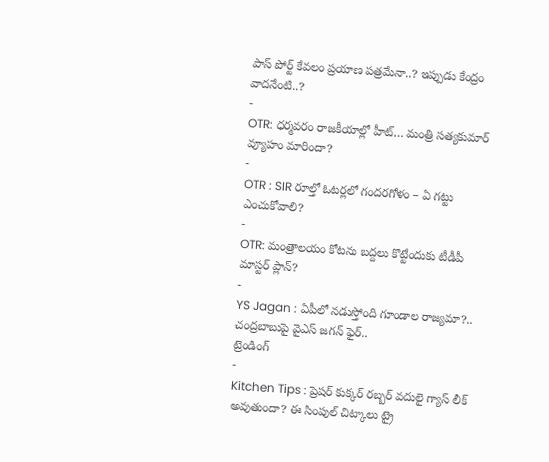పాస్ పోర్ట్ కేవలం ప్రయాణ పత్రమేనా..? ఇప్పుడు కేంద్రం వాదనేంటి..?
-
OTR: ధర్మవరం రాజకీయాల్లో హీట్… మంత్రి సత్యకుమార్ వ్యూహం మారిందా?
-
OTR : SIR రూల్తో ఓటర్లలో గందరగోళం – ఏ గట్టు ఎంచుకోవాలి?
-
OTR: మంత్రాలయం కోటను బద్దలు కొట్టేందుకు టీడీపీ మాస్టర్ ప్లాన్?
-
YS Jagan : ఏపీలో నడుస్తోంది గూండాల రాజ్యమా?.. చంద్రబాబుపై వైఎస్ జగన్ ఫైర్..
ట్రెండింగ్
-
Kitchen Tips : ప్రెషర్ కుక్కర్ రబ్బర్ వదులై గ్యాస్ లీక్ అవుతుందా? ఈ సింపుల్ చిట్కాలు ట్రై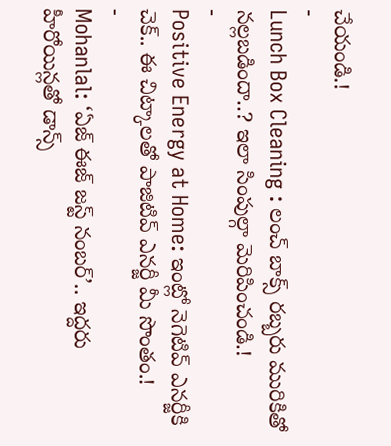చేయండి.!
-
Lunch Box Cleaning : లంచ్ బాక్స్ రబ్బరు మురికితో నల్లబడిందా..? ఇలా సింపుల్గా మెరిపించండి.!
-
Positive Energy at Home: ఇంట్లో నెగెటివ్ ఎనర్జీకి చెక్.. ఈ చిట్కాలతో పాజిటివ్ ఎనర్జీ మీ సొంతం.!
-
Mohanlal: ‘ఏజ్ ఈజ్ జస్ట్ నంబర్’.. ఇద్దరు హీరోయిన్లతో డాన్స్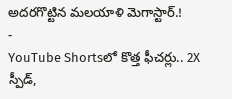అదరగొట్టిన మలయాళి మెగాస్టార్.!
-
YouTube Shortsలో కొత్త ఫీచర్లు.. 2X స్పీడ్,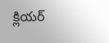క్లియర్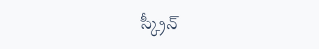స్క్రీన్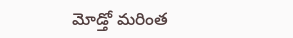మోడ్తో మరింత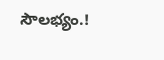సౌలభ్యం.!